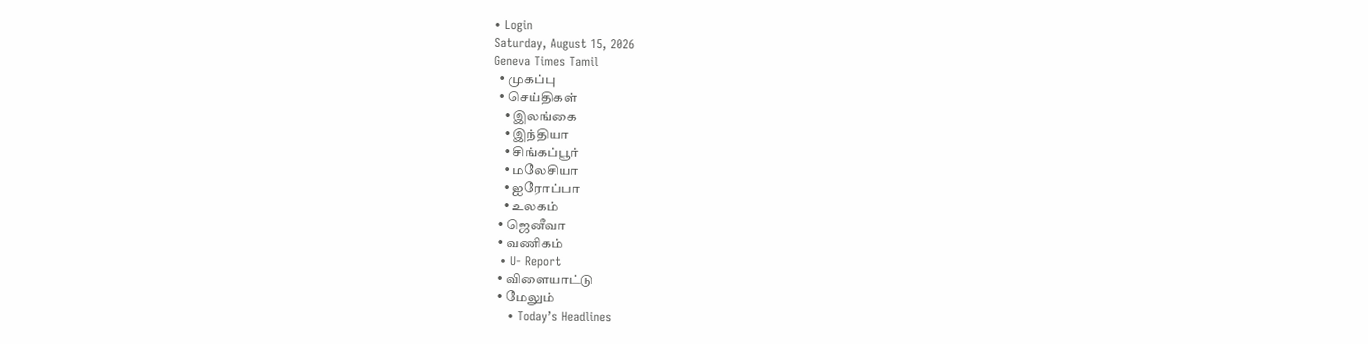• Login
Saturday, August 15, 2026
Geneva Times Tamil
  • முகப்பு
  • செய்திகள்
    • இலங்கை
    • இந்தியா
    • சிங்கப்பூர்
    • மலேசியா
    • ஐரோப்பா
    • உலகம்
  • ஜெனீவா
  • வணிகம்
  • U- Report
  • விளையாட்டு
  • மேலும்
    • Today’s Headlines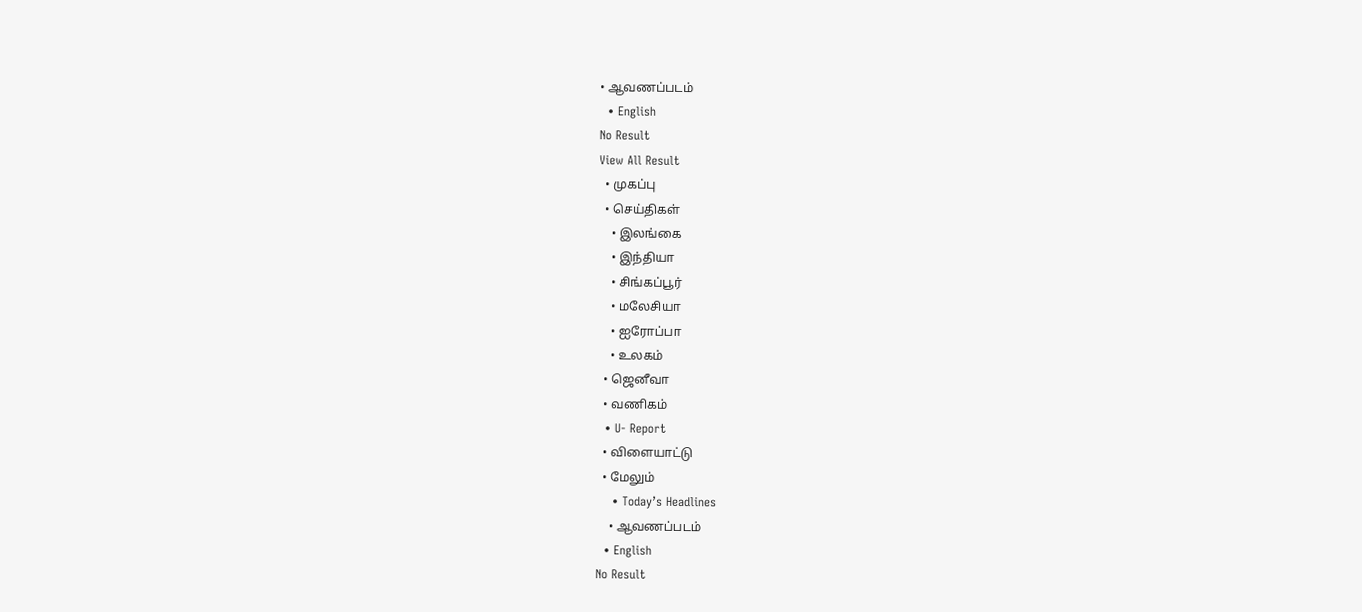• ஆவணப்படம்
  • English
No Result
View All Result
  • முகப்பு
  • செய்திகள்
    • இலங்கை
    • இந்தியா
    • சிங்கப்பூர்
    • மலேசியா
    • ஐரோப்பா
    • உலகம்
  • ஜெனீவா
  • வணிகம்
  • U- Report
  • விளையாட்டு
  • மேலும்
    • Today’s Headlines
    • ஆவணப்படம்
  • English
No Result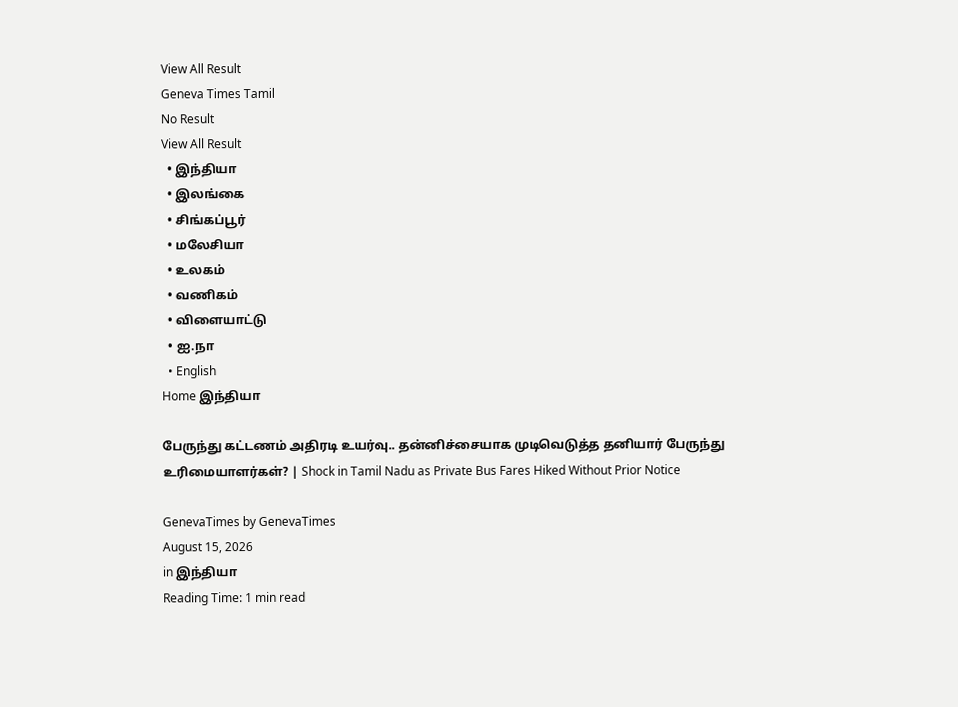View All Result
Geneva Times Tamil
No Result
View All Result
  • இந்தியா
  • இலங்கை
  • சிங்கப்பூர்
  • மலேசியா
  • உலகம்
  • வணிகம்
  • விளையாட்டு
  • ஐ.நா
  • English
Home இந்தியா

பேருந்து கட்டணம் அதிரடி உயர்வு.. தன்னிச்சையாக முடிவெடுத்த தனியார் பேருந்து உரிமையாளர்கள்? | Shock in Tamil Nadu as Private Bus Fares Hiked Without Prior Notice

GenevaTimes by GenevaTimes
August 15, 2026
in இந்தியா
Reading Time: 1 min read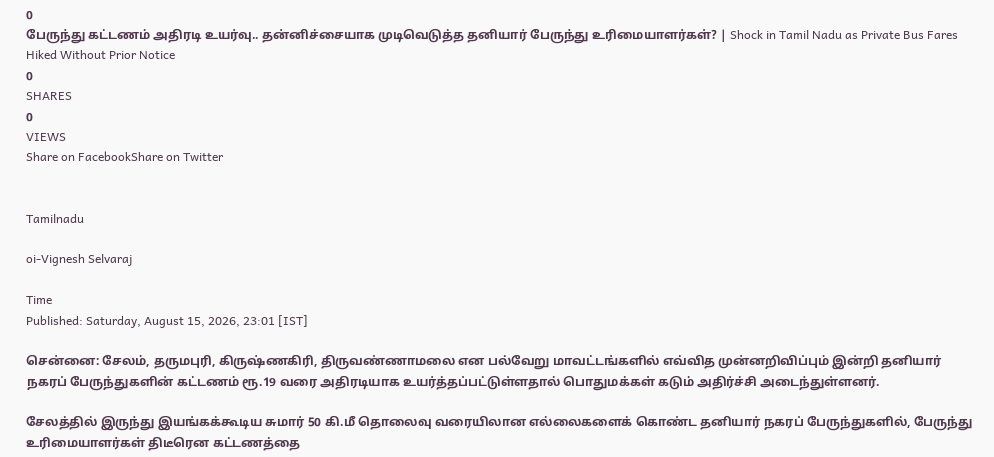0
பேருந்து கட்டணம் அதிரடி உயர்வு.. தன்னிச்சையாக முடிவெடுத்த தனியார் பேருந்து உரிமையாளர்கள்? | Shock in Tamil Nadu as Private Bus Fares Hiked Without Prior Notice
0
SHARES
0
VIEWS
Share on FacebookShare on Twitter


Tamilnadu

oi-Vignesh Selvaraj

Time
Published: Saturday, August 15, 2026, 23:01 [IST]

சென்னை: சேலம், தருமபுரி, கிருஷ்ணகிரி, திருவண்ணாமலை என பல்வேறு மாவட்டங்களில் எவ்வித முன்னறிவிப்பும் இன்றி தனியார் நகரப் பேருந்துகளின் கட்டணம் ரூ.19 வரை அதிரடியாக உயர்த்தப்பட்டுள்ளதால் பொதுமக்கள் கடும் அதிர்ச்சி அடைந்துள்ளனர்.

சேலத்தில் இருந்து இயங்கக்கூடிய சுமார் 50 கி.மீ தொலைவு வரையிலான எல்லைகளைக் கொண்ட தனியார் நகரப் பேருந்துகளில், பேருந்து உரிமையாளர்கள் திடீரென கட்டணத்தை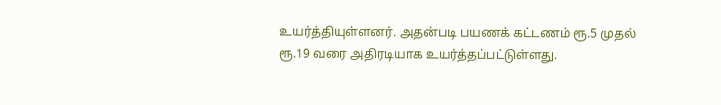உயர்த்தியுள்ளனர். அதன்படி பயணக் கட்டணம் ரூ.5 முதல் ரூ.19 வரை அதிரடியாக உயர்த்தப்பட்டுள்ளது.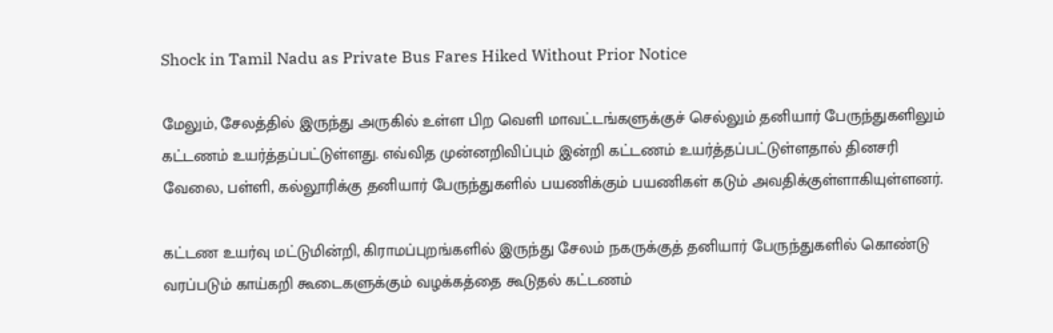Shock in Tamil Nadu as Private Bus Fares Hiked Without Prior Notice

மேலும், சேலத்தில் இருந்து அருகில் உள்ள பிற வெளி மாவட்டங்களுக்குச் செல்லும் தனியார் பேருந்துகளிலும் கட்டணம் உயர்த்தப்பட்டுள்ளது. எவ்வித முன்னறிவிப்பும் இன்றி கட்டணம் உயர்த்தப்பட்டுள்ளதால் தினசரி வேலை, பள்ளி, கல்லூரிக்கு தனியார் பேருந்துகளில் பயணிக்கும் பயணிகள் கடும் அவதிக்குள்ளாகியுள்ளனர்.

கட்டண உயர்வு மட்டுமின்றி, கிராமப்புறங்களில் இருந்து சேலம் நகருக்குத் தனியார் பேருந்துகளில் கொண்டு வரப்படும் காய்கறி கூடைகளுக்கும் வழக்கத்தை கூடுதல் கட்டணம்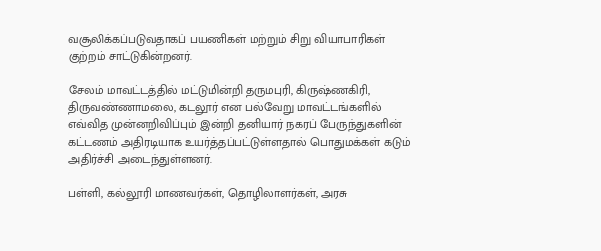வசூலிக்கப்படுவதாகப் பயணிகள் மற்றும் சிறு வியாபாரிகள் குற்றம் சாட்டுகின்றனர்.

சேலம் மாவட்டத்தில் மட்டுமின்றி தருமபுரி, கிருஷ்ணகிரி, திருவண்ணாமலை, கடலூர் என பல்வேறு மாவட்டங்களில் எவ்வித முன்னறிவிப்பும் இன்றி தனியார் நகரப் பேருந்துகளின் கட்டணம் அதிரடியாக உயர்த்தப்பட்டுள்ளதால் பொதுமக்கள் கடும் அதிர்ச்சி அடைந்துள்ளனர்.

பள்ளி, கல்லூரி மாணவர்கள், தொழிலாளர்கள், அரசு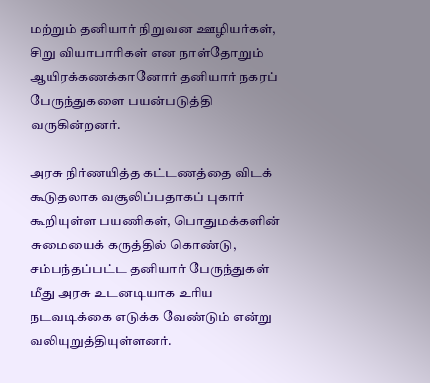மற்றும் தனியார் நிறுவன ஊழியர்கள், சிறு வியாபாரிகள் என நாள்தோறும் ஆயிரக்கணக்கானோர் தனியார் நகரப் பேருந்துகளை பயன்படுத்தி வருகின்றனர்.

அரசு நிர்ணயித்த கட்டணத்தை விடக் கூடுதலாக வசூலிப்பதாகப் புகார் கூறியுள்ள பயணிகள், பொதுமக்களின் சுமையைக் கருத்தில் கொண்டு, சம்பந்தப்பட்ட தனியார் பேருந்துகள் மீது அரசு உடனடியாக உரிய நடவடிக்கை எடுக்க வேண்டும் என்று வலியுறுத்தியுள்ளனர்.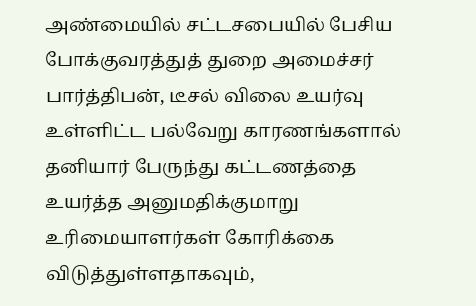அண்மையில் சட்டசபையில் பேசிய போக்குவரத்துத் துறை அமைச்சர் பார்த்திபன், டீசல் விலை உயர்வு உள்ளிட்ட பல்வேறு காரணங்களால் தனியார் பேருந்து கட்டணத்தை உயர்த்த அனுமதிக்குமாறு உரிமையாளர்கள் கோரிக்கை விடுத்துள்ளதாகவும்,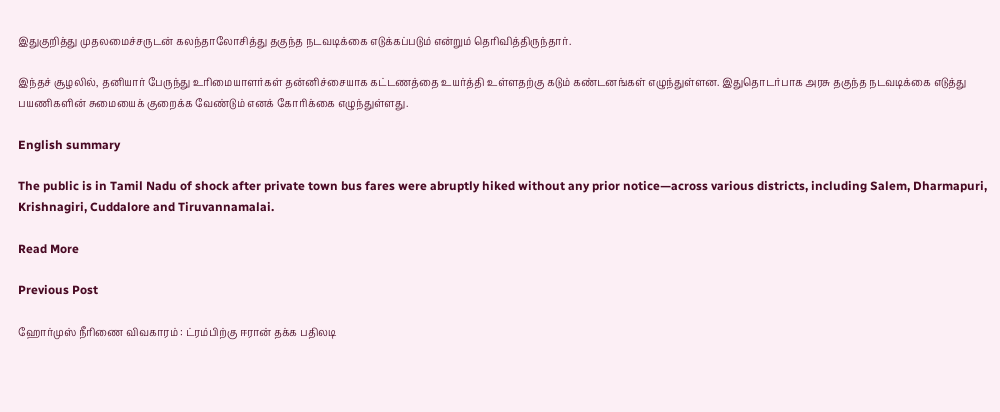இதுகுறித்து முதலமைச்சருடன் கலந்தாலோசித்து தகுந்த நடவடிக்கை எடுக்கப்படும் என்றும் தெரிவித்திருந்தார்.

இந்தச் சூழலில், தனியார் பேருந்து உரிமையாளர்கள் தன்னிச்சையாக கட்டணத்தை உயர்த்தி உள்ளதற்கு கடும் கண்டனங்கள் எழுந்துள்ளன. இதுதொடர்பாக அரசு தகுந்த நடவடிக்கை எடுத்து பயணிகளின் சுமையைக் குறைக்க வேண்டும் எனக் கோரிக்கை எழுந்துள்ளது.

English summary

The public is in Tamil Nadu of shock after private town bus fares were abruptly hiked without any prior notice—across various districts, including Salem, Dharmapuri, Krishnagiri, Cuddalore and Tiruvannamalai.

Read More

Previous Post

ஹோர்முஸ் நீரிணை விவகாரம் : ட்ரம்பிற்கு ஈரான் தக்க பதிலடி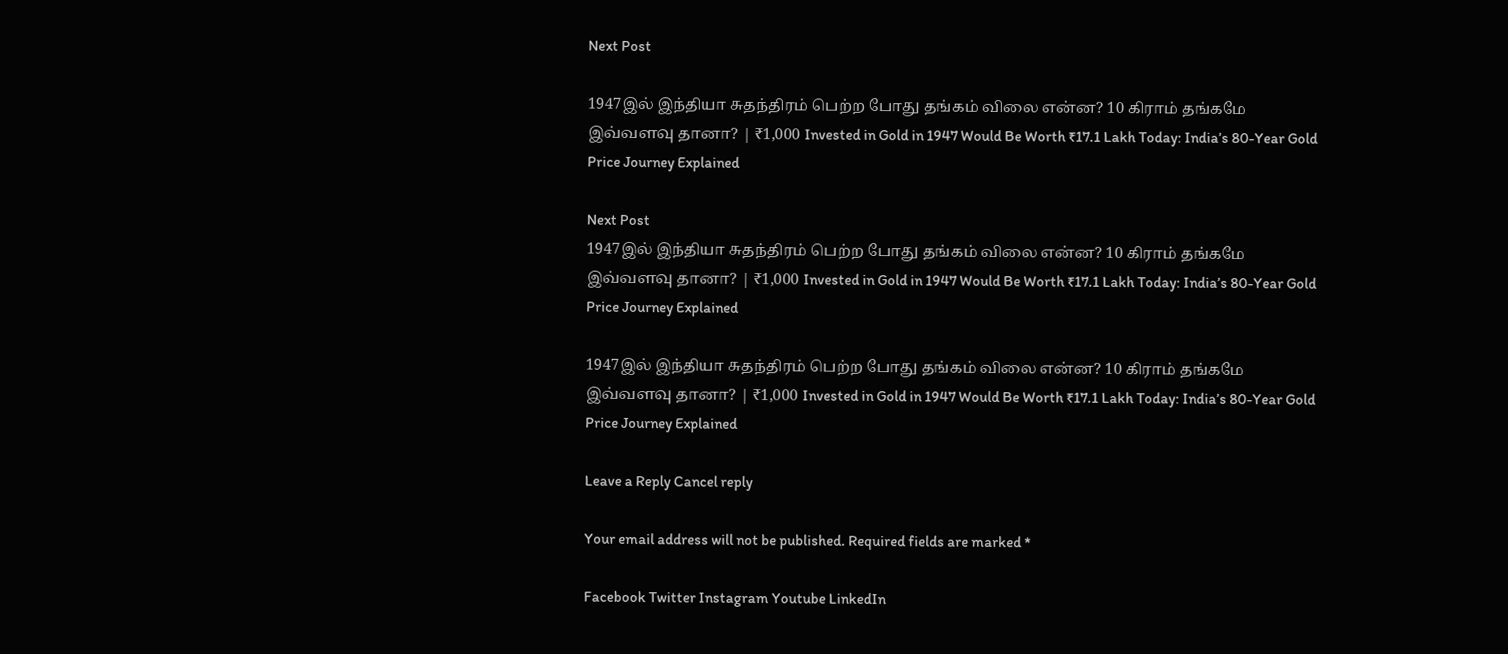Next Post

1947இல் இந்தியா சுதந்திரம் பெற்ற போது தங்கம் விலை என்ன? 10 கிராம் தங்கமே இவ்வளவு தானா? | ₹1,000 Invested in Gold in 1947 Would Be Worth ₹17.1 Lakh Today: India’s 80-Year Gold Price Journey Explained

Next Post
1947இல் இந்தியா சுதந்திரம் பெற்ற போது தங்கம் விலை என்ன? 10 கிராம் தங்கமே இவ்வளவு தானா? | ₹1,000 Invested in Gold in 1947 Would Be Worth ₹17.1 Lakh Today: India’s 80-Year Gold Price Journey Explained

1947இல் இந்தியா சுதந்திரம் பெற்ற போது தங்கம் விலை என்ன? 10 கிராம் தங்கமே இவ்வளவு தானா? | ₹1,000 Invested in Gold in 1947 Would Be Worth ₹17.1 Lakh Today: India’s 80-Year Gold Price Journey Explained

Leave a Reply Cancel reply

Your email address will not be published. Required fields are marked *

Facebook Twitter Instagram Youtube LinkedIn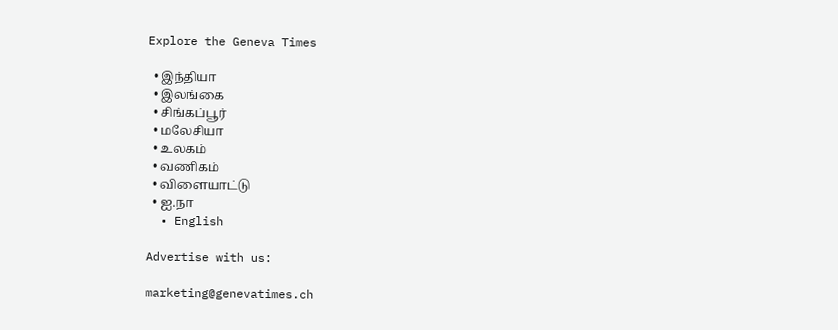Explore the Geneva Times

  • இந்தியா
  • இலங்கை
  • சிங்கப்பூர்
  • மலேசியா
  • உலகம்
  • வணிகம்
  • விளையாட்டு
  • ஐ.நா
  • English

Advertise with us:

marketing@genevatimes.ch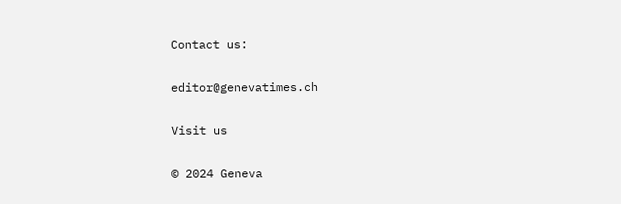Contact us:

editor@genevatimes.ch

Visit us

© 2024 Geneva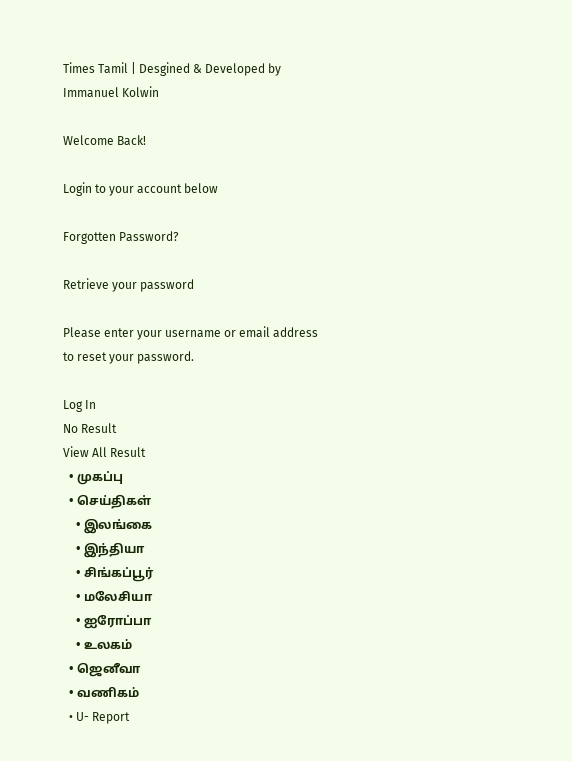Times Tamil | Desgined & Developed by Immanuel Kolwin

Welcome Back!

Login to your account below

Forgotten Password?

Retrieve your password

Please enter your username or email address to reset your password.

Log In
No Result
View All Result
  • முகப்பு
  • செய்திகள்
    • இலங்கை
    • இந்தியா
    • சிங்கப்பூர்
    • மலேசியா
    • ஐரோப்பா
    • உலகம்
  • ஜெனீவா
  • வணிகம்
  • U- Report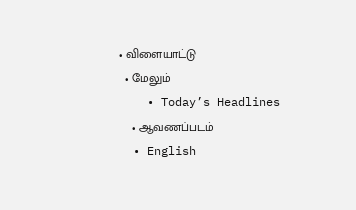• விளையாட்டு
  • மேலும்
    • Today’s Headlines
    • ஆவணப்படம்
  • English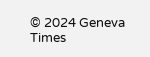© 2024 Geneva Times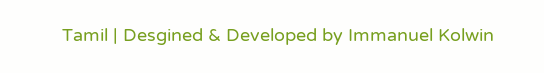Tamil | Desgined & Developed by Immanuel Kolwin